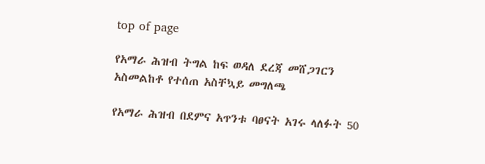top of page

የአማራ ሕዝብ ትግል ከፍ ወዳለ ደረጃ መሸጋገርን አስመልከቶ የተሰጠ አስቸኳይ መግለጫ

የአማራ ሕዝብ በደምና አጥንቱ ባፀናት አገሩ ላለፉት 50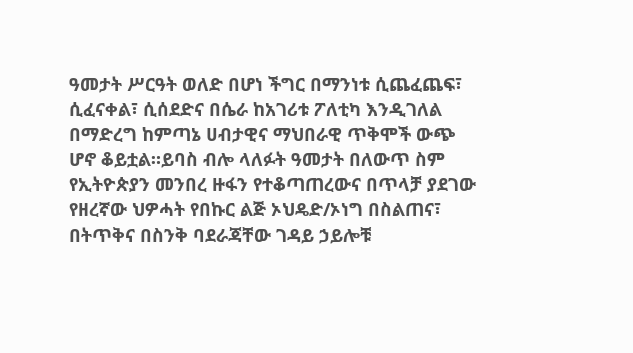ዓመታት ሥርዓት ወለድ በሆነ ችግር በማንነቱ ሲጨፈጨፍ፣ ሲፈናቀል፣ ሲሰደድና በሴራ ከአገሪቱ ፖለቲካ እንዲገለል በማድረግ ከምጣኔ ሀብታዊና ማህበራዊ ጥቅሞች ውጭ ሆኖ ቆይቷል።ይባስ ብሎ ላለፉት ዓመታት በለውጥ ስም የኢትዮጵያን መንበረ ዙፋን የተቆጣጠረውና በጥላቻ ያደገው የዘረኛው ህዎሓት የበኩር ልጅ ኦህዴድ/ኦነግ በስልጠና፣ በትጥቅና በስንቅ ባደራጃቸው ገዳይ ኃይሎቹ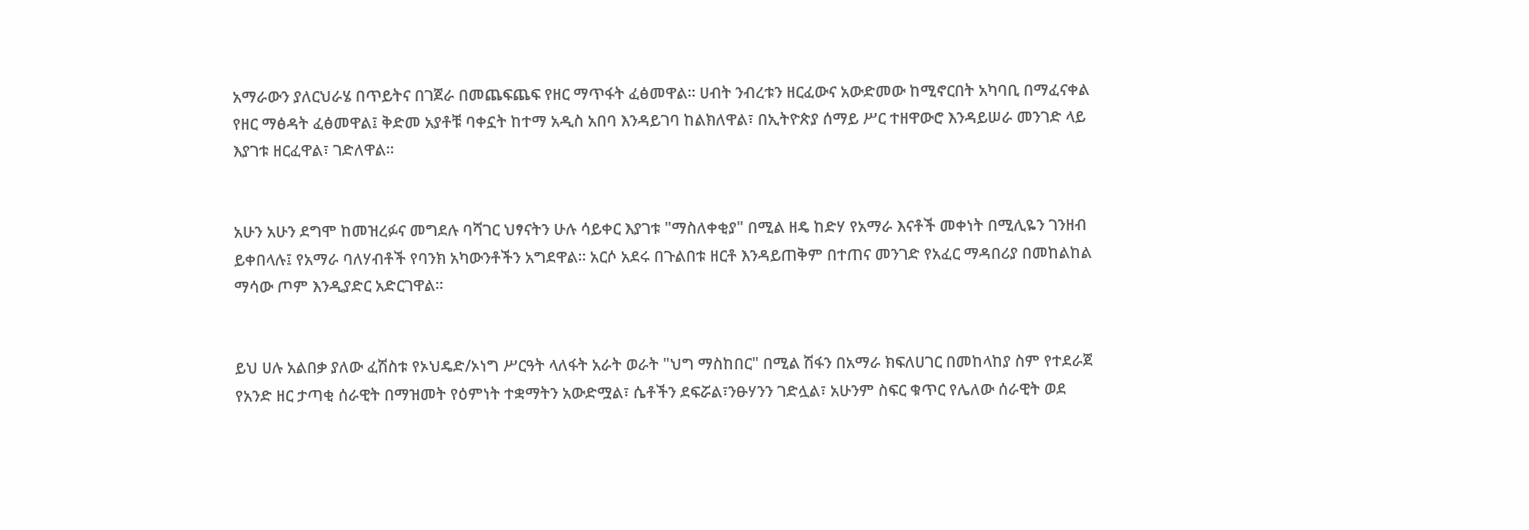አማራውን ያለርህራሄ በጥይትና በገጀራ በመጨፍጨፍ የዘር ማጥፋት ፈፅመዋል። ሀብት ንብረቱን ዘርፈውና አውድመው ከሚኖርበት አካባቢ በማፈናቀል የዘር ማፅዳት ፈፅመዋል፤ ቅድመ አያቶቹ ባቀኗት ከተማ አዲስ አበባ እንዳይገባ ከልክለዋል፣ በኢትዮጵያ ሰማይ ሥር ተዘዋውሮ እንዳይሠራ መንገድ ላይ እያገቱ ዘርፈዋል፣ ገድለዋል።


አሁን አሁን ደግሞ ከመዝረፉና መግደሉ ባሻገር ህፃናትን ሁሉ ሳይቀር እያገቱ "ማስለቀቂያ" በሚል ዘዴ ከድሃ የአማራ እናቶች መቀነት በሚሊዬን ገንዘብ ይቀበላሉ፤ የአማራ ባለሃብቶች የባንክ አካውንቶችን አግደዋል። አርሶ አደሩ በጉልበቱ ዘርቶ እንዳይጠቅም በተጠና መንገድ የአፈር ማዳበሪያ በመከልከል ማሳው ጦም እንዲያድር አድርገዋል።


ይህ ሀሉ አልበቃ ያለው ፈሽስቱ የኦህዴድ/ኦነግ ሥርዓት ላለፋት አራት ወራት "ህግ ማስከበር" በሚል ሽፋን በአማራ ክፍለሀገር በመከላከያ ስም የተደራጀ የአንድ ዘር ታጣቂ ሰራዊት በማዝመት የዕምነት ተቋማትን አውድሟል፣ ሴቶችን ደፍሯል፣ንፁሃንን ገድሏል፣ አሁንም ስፍር ቁጥር የሌለው ሰራዊት ወደ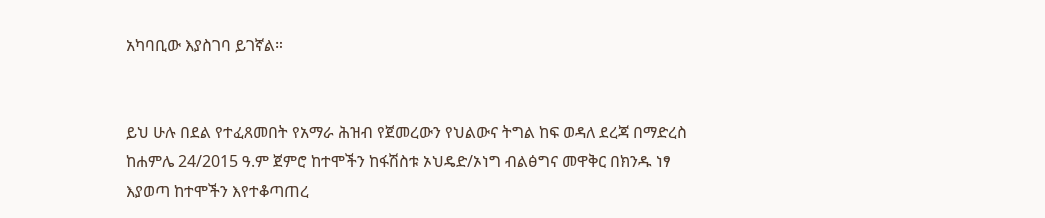አካባቢው እያስገባ ይገኛል።


ይህ ሁሉ በደል የተፈጸመበት የአማራ ሕዝብ የጀመረውን የህልውና ትግል ከፍ ወዳለ ደረጃ በማድረስ ከሐምሌ 24/2015 ዓ.ም ጀምሮ ከተሞችን ከፋሽስቱ ኦህዴድ/ኦነግ ብልፅግና መዋቅር በክንዱ ነፃ እያወጣ ከተሞችን እየተቆጣጠረ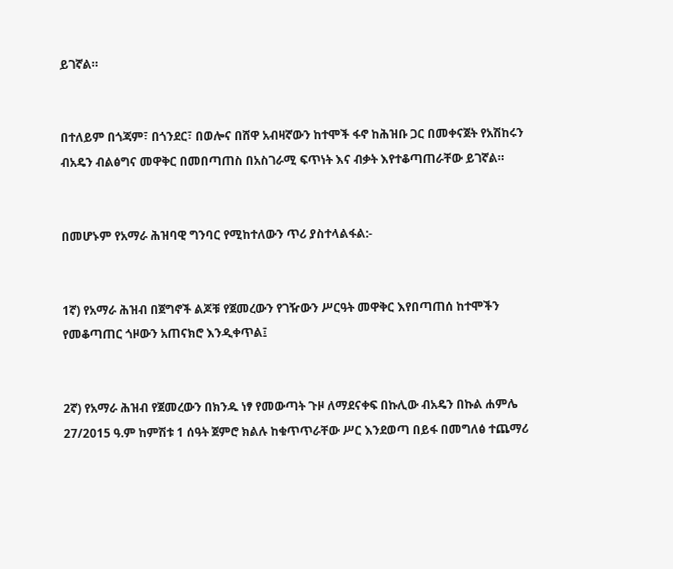ይገኛል።


በተለይም በጎጃም፣ በጎንደር፣ በወሎና በሸዋ አብዛኛውን ከተሞች ፋኖ ከሕዝቡ ጋር በመቀናጀት የአሽከሩን ብአዴን ብልፅግና መዋቅር በመበጣጠስ በአስገራሚ ፍጥነት እና ብቃት እየተቆጣጠራቸው ይገኛል።


በመሆኑም የአማራ ሕዝባዊ ግንባር የሚከተለውን ጥሪ ያስተላልፋል:-


1ኛ) የአማራ ሕዝብ በጀግኖች ልጆቹ የጀመረውን የገዥውን ሥርዓት መዋቅር እየበጣጠሰ ከተሞችን የመቆጣጠር ጎዞውን አጠናክሮ እንዲቀጥል፤


2ኛ) የአማራ ሕዝብ የጀመረውን በክንዱ ነፃ የመውጣት ጉዞ ለማደናቀፍ በኩሊው ብአዴን በኩል ሐምሌ 27/2015 ዓ.ም ከምሽቱ 1 ሰዓት ጀምሮ ክልሉ ከቁጥጥራቸው ሥር እንደወጣ በይፋ በመግለፅ ተጨማሪ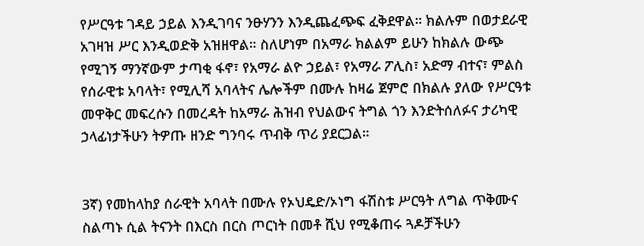የሥርዓቱ ገዳይ ኃይል እንዲገባና ንፁሃንን እንዲጨፈጭፍ ፈቅደዋል። ክልሉም በወታደራዊ አገዛዝ ሥር እንዲወድቅ አዝዘዋል። ስለሆነም በአማራ ክልልም ይሁን ከክልሉ ውጭ የሚገኝ ማንኛውም ታጣቂ ፋኖ፣ የአማራ ልዮ ኃይል፣ የአማራ ፖሊስ፣ አድማ ብተና፣ ምልስ የሰራዊቱ አባላት፣ የሚሊሻ አባላትና ሌሎችም በሙሉ ከዛሬ ጀምሮ በክልሉ ያለው የሥርዓቱ መዋቅር መፍረሱን በመረዳት ከአማራ ሕዝብ የህልውና ትግል ጎን እንድትሰለፉና ታሪካዊ ኃላፊነታችሁን ትዎጡ ዘንድ ግንባሩ ጥብቅ ጥሪ ያደርጋል።


3ኛ) የመከላከያ ሰራዊት አባላት በሙሉ የኦህዴድ/ኦነግ ፋሽስቱ ሥርዓት ለግል ጥቅሙና ስልጣኑ ሲል ትናንት በእርስ በርስ ጦርነት በመቶ ሺህ የሚቆጠሩ ጓዶቻችሁን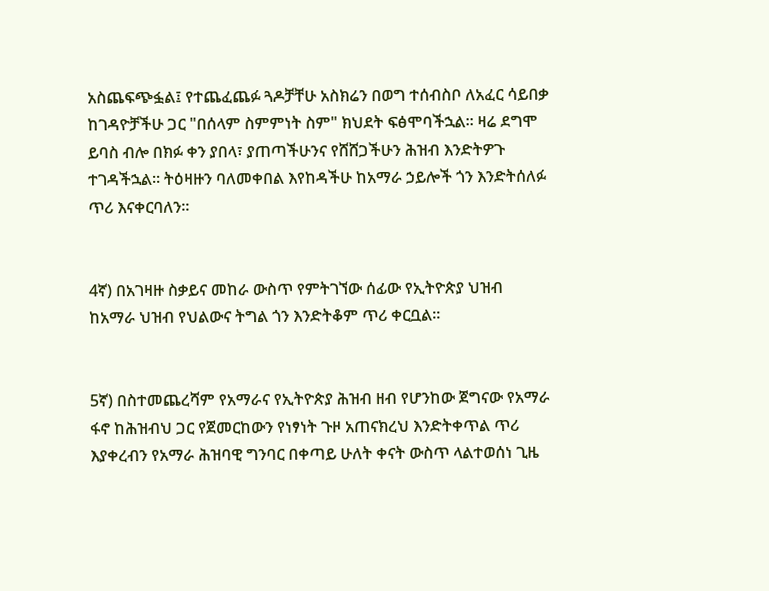አስጨፍጭፏል፤ የተጨፈጨፉ ጓዶቻቸሁ አስክሬን በወግ ተሰብስቦ ለአፈር ሳይበቃ ከገዳዮቻችሁ ጋር "በሰላም ስምምነት ስም" ክህደት ፍፅሞባችኋል። ዛሬ ደግሞ ይባስ ብሎ በክፉ ቀን ያበላ፣ ያጠጣችሁንና የሸሸጋችሁን ሕዝብ እንድትዎጉ ተገዳችኋል። ትዕዛዙን ባለመቀበል እየከዳችሁ ከአማራ ኃይሎች ጎን እንድትሰለፉ ጥሪ እናቀርባለን።


4ኛ) በአገዛዙ ስቃይና መከራ ውስጥ የምትገኘው ሰፊው የኢትዮጵያ ህዝብ ከአማራ ህዝብ የህልውና ትግል ጎን እንድትቆም ጥሪ ቀርቧል።


5ኛ) በስተመጨረሻም የአማራና የኢትዮጵያ ሕዝብ ዘብ የሆንከው ጀግናው የአማራ ፋኖ ከሕዝብህ ጋር የጀመርከውን የነፃነት ጉዞ አጠናክረህ እንድትቀጥል ጥሪ እያቀረብን የአማራ ሕዝባዊ ግንባር በቀጣይ ሁለት ቀናት ውስጥ ላልተወሰነ ጊዜ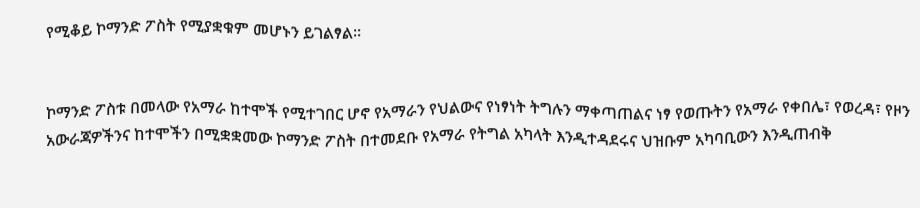የሚቆይ ኮማንድ ፖስት የሚያቋቁም መሆኑን ይገልፃል።


ኮማንድ ፖስቱ በመላው የአማራ ከተሞች የሚተገበር ሆኖ የአማራን የህልውና የነፃነት ትግሉን ማቀጣጠልና ነፃ የወጡትን የአማራ የቀበሌ፣ የወረዳ፣ የዞን አውራጃዎችንና ከተሞችን በሚቋቋመው ኮማንድ ፖስት በተመደቡ የአማራ የትግል አካላት እንዲተዳደሩና ህዝቡም አካባቢውን እንዲጠብቅ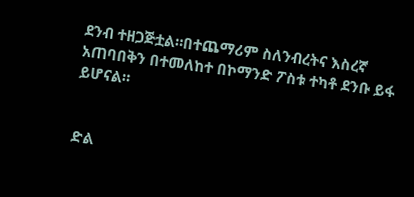ደንብ ተዘጋጅቷል።በተጨማሪም ስለንብረትና እስረኛ አጠባበቅን በተመለከተ በኮማንድ ፖስቱ ተካቶ ደንቡ ይፋ ይሆናል።


ድል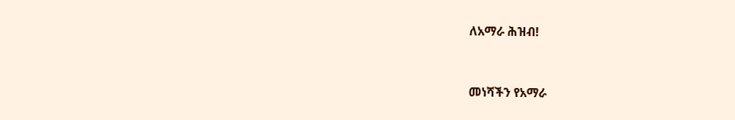ለአማራ ሕዝብ!


መነሻችን የአማራ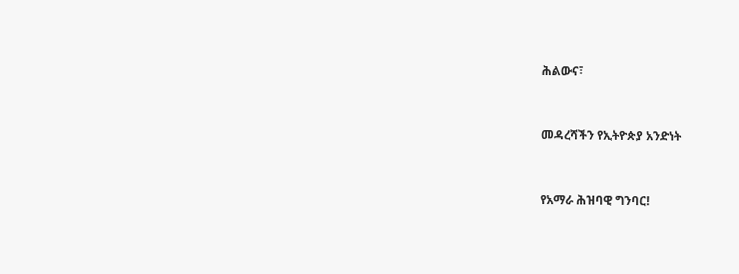ሕልውና፣


መዳረሻችን የኢትዮጵያ አንድነት


የአማራ ሕዝባዊ ግንባር!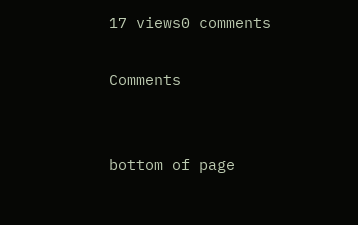17 views0 comments

Comments


bottom of page